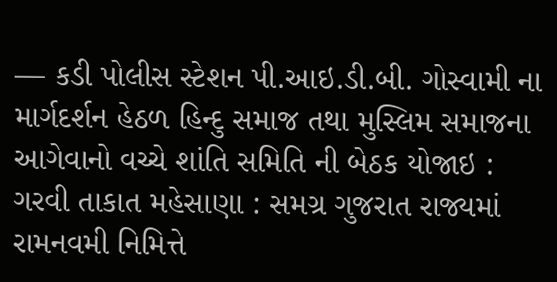— કડી પોલીસ સ્ટેશન પી.આઇ.ડી.બી. ગોસ્વામી ના માર્ગદર્શન હેઠળ હિન્દુ સમાજ તથા મુસ્લિમ સમાજના આગેવાનો વચ્ચે શાંતિ સમિતિ ની બેઠક યોજાઇ :
ગરવી તાકાત મહેસાણા : સમગ્ર ગુજરાત રાજ્યમાં રામનવમી નિમિત્તે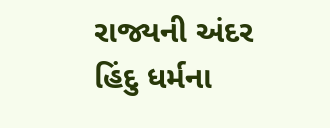રાજ્યની અંદર હિંદુ ધર્મના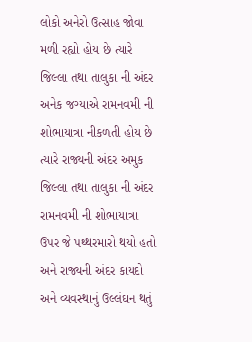લોકો અનેરો ઉત્સાહ જોવા મળી રહ્યો હોય છે ત્યારે જિલ્લા તથા તાલુકા ની અંદર અનેક જગ્યાએ રામનવમી ની શોભાયાત્રા નીકળતી હોય છે ત્યારે રાજ્યની અંદર અમુક જિલ્લા તથા તાલુકા ની અંદર રામનવમી ની શોભાયાત્રા ઉપર જે પથ્થરમારો થયો હતો અને રાજ્યની અંદર કાયદો અને વ્યવસ્થાનું ઉલ્લંઘન થતું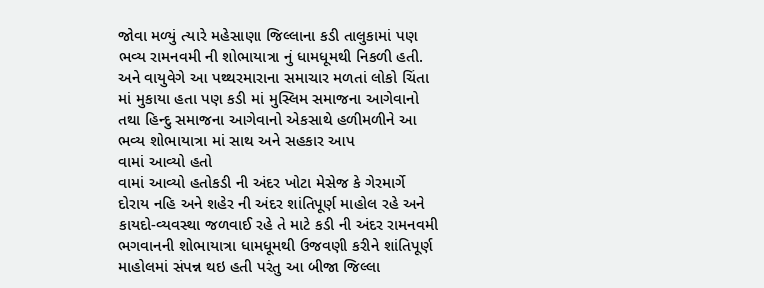જોવા મળ્યું ત્યારે મહેસાણા જિલ્લાના કડી તાલુકામાં પણ ભવ્ય રામનવમી ની શોભાયાત્રા નું ધામધૂમથી નિકળી હતી. અને વાયુવેગે આ પથ્થરમારાના સમાચાર મળતાં લોકો ચિંતા માં મુકાયા હતા પણ કડી માં મુસ્લિમ સમાજના આગેવાનો તથા હિન્દુ સમાજના આગેવાનો એકસાથે હળીમળીને આ ભવ્ય શોભાયાત્રા માં સાથ અને સહકાર આપ
વામાં આવ્યો હતો
વામાં આવ્યો હતોકડી ની અંદર ખોટા મેસેજ કે ગેરમાર્ગે દોરાય નહિ અને શહેર ની અંદર શાંતિપૂર્ણ માહોલ રહે અને કાયદો-વ્યવસ્થા જળવાઈ રહે તે માટે કડી ની અંદર રામનવમી ભગવાનની શોભાયાત્રા ધામધૂમથી ઉજવણી કરીને શાંતિપૂર્ણ માહોલમાં સંપન્ન થઇ હતી પરંતુ આ બીજા જિલ્લા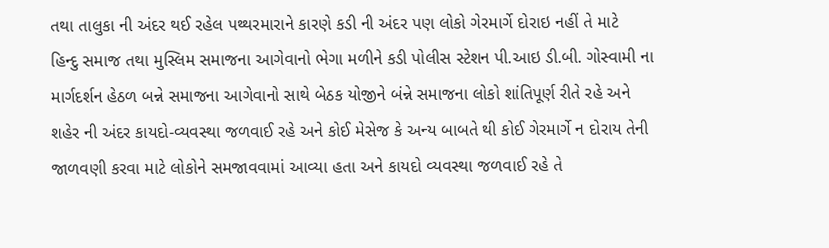તથા તાલુકા ની અંદર થઈ રહેલ પથ્થરમારાને કારણે કડી ની અંદર પણ લોકો ગેરમાર્ગે દોરાઇ નહીં તે માટે
હિન્દુ સમાજ તથા મુસ્લિમ સમાજના આગેવાનો ભેગા મળીને કડી પોલીસ સ્ટેશન પી.આઇ ડી.બી. ગોસ્વામી ના માર્ગદર્શન હેઠળ બન્ને સમાજના આગેવાનો સાથે બેઠક યોજીને બંન્ને સમાજના લોકો શાંતિપૂર્ણ રીતે રહે અને શહેર ની અંદર કાયદો-વ્યવસ્થા જળવાઈ રહે અને કોઈ મેસેજ કે અન્ય બાબતે થી કોઈ ગેરમાર્ગે ન દોરાય તેની જાળવણી કરવા માટે લોકોને સમજાવવામાં આવ્યા હતા અને કાયદો વ્યવસ્થા જળવાઈ રહે તે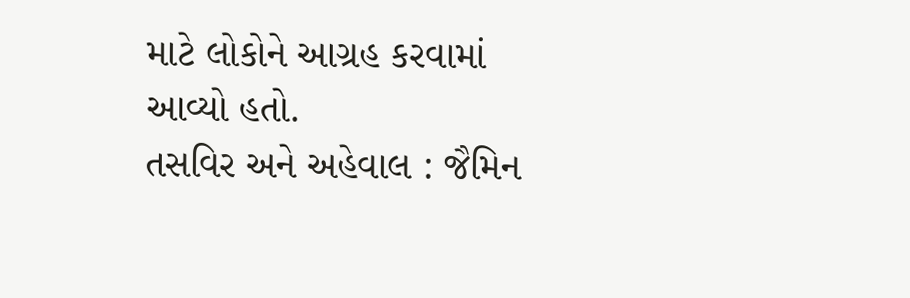માટે લોકોને આગ્રહ કરવામાં આવ્યો હતો.
તસવિર અને અહેવાલ : જૈમિન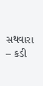સથવારા – કડી